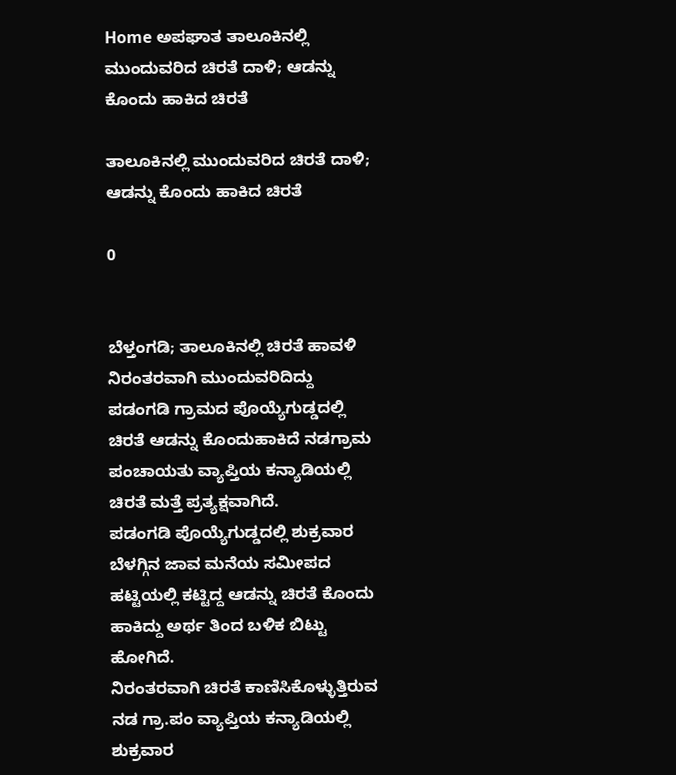Home ಅಪಘಾತ ತಾಲೂಕಿನಲ್ಲಿ ಮುಂದುವರಿದ ಚಿರತೆ ದಾಳಿ; ಆಡನ್ನು ಕೊಂದು ಹಾಕಿದ ಚಿರತೆ

ತಾಲೂಕಿನಲ್ಲಿ ಮುಂದುವರಿದ ಚಿರತೆ ದಾಳಿ; ಆಡನ್ನು ಕೊಂದು ಹಾಕಿದ ಚಿರತೆ

0


ಬೆಳ್ತಂಗಡಿ; ತಾಲೂಕಿನಲ್ಲಿ ಚಿರತೆ ಹಾವಳಿ ನಿರಂತರವಾಗಿ ಮುಂದುವರಿದಿದ್ದು ಪಡಂಗಡಿ ಗ್ರಾಮದ ಪೊಯ್ಯೆಗುಡ್ಡದಲ್ಲಿ ಚಿರತೆ ಆಡನ್ನು ಕೊಂದುಹಾಕಿದೆ ನಡಗ್ರಾಮ ಪಂಚಾಯತು ವ್ಯಾಪ್ತಿಯ ಕನ್ಯಾಡಿಯಲ್ಲಿ ಚಿರತೆ ಮತ್ತೆ ಪ್ರತ್ಯಕ್ಷವಾಗಿದೆ.
ಪಡಂಗಡಿ ಪೊಯ್ಯೆಗುಡ್ಡದಲ್ಲಿ ಶುಕ್ರವಾರ ಬೆಳಗ್ಗಿನ ಜಾವ ಮನೆಯ ಸಮೀಪದ ಹಟ್ಟಿಯಲ್ಲಿ ಕಟ್ಟಿದ್ದ ಆಡನ್ನು ಚಿರತೆ ಕೊಂದು ಹಾಕಿದ್ದು ಅರ್ಥ ತಿಂದ ಬಳಿಕ ಬಿಟ್ಟು ಹೋಗಿದೆ.
ನಿರಂತರವಾಗಿ ಚಿರತೆ ಕಾಣಿಸಿಕೊಳ್ಳುತ್ತಿರುವ ನಡ ಗ್ರಾ.ಪಂ ವ್ಯಾಪ್ತಿಯ ಕನ್ಯಾಡಿಯಲ್ಲಿ ಶುಕ್ರವಾರ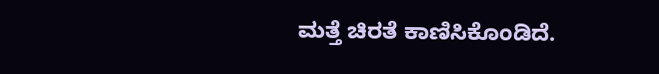ಮತ್ತೆ ಚಿರತೆ ಕಾಣಿಸಿಕೊಂಡಿದೆ.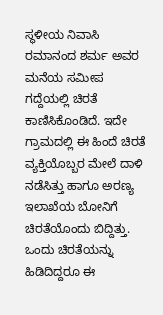ಸ್ಥಳೀಯ ನಿವಾಸಿ ರಮಾನಂದ ಶರ್ಮ ಅವರ ಮನೆಯ ಸಮೀಪ ಗದ್ದೆಯಲ್ಲಿ ಚಿರತೆ ಕಾಣಿಸಿಕೊಂಡಿದೆ. ಇದೇ ಗ್ರಾಮದಲ್ಲಿ ಈ ಹಿಂದೆ ಚಿರತೆ ವ್ಯಕ್ತಿಯೊಬ್ಬರ ಮೇಲೆ ದಾಳಿ ನಡೆಸಿತ್ತು ಹಾಗೂ ಅರಣ್ಯ ಇಲಾಖೆಯ ಬೋನಿಗೆ ಚಿರತೆಯೊಂದು ಬಿದ್ದಿತ್ತು. ಒಂದು ಚಿರತೆಯನ್ನು ಹಿಡಿದಿದ್ದರೂ ಈ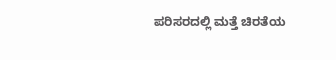ಪರಿಸರದಲ್ಲಿ ಮತ್ತೆ ಚಿರತೆಯ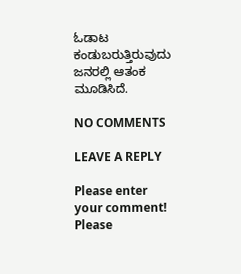ಓಡಾಟ ಕಂಡುಬರುತ್ತಿರುವುದು ಜನರಲ್ಲಿ ಆತಂಕ ಮೂಡಿಸಿದೆ.

NO COMMENTS

LEAVE A REPLY

Please enter your comment!
Please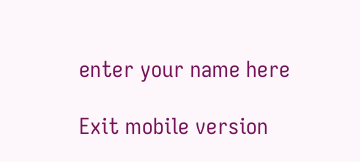enter your name here

Exit mobile version